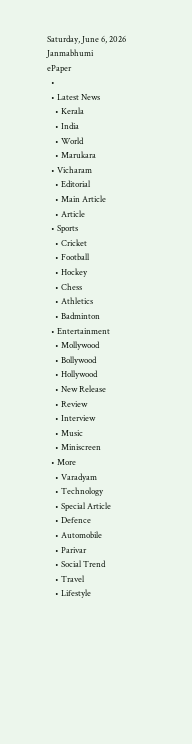Saturday, June 6, 2026
Janmabhumi
ePaper
  •
  • Latest News
    • Kerala
    • India
    • World
    • Marukara
  • Vicharam
    • Editorial
    • Main Article
    • Article
  • Sports
    • Cricket
    • Football
    • Hockey
    • Chess
    • Athletics
    • Badminton
  • Entertainment
    • Mollywood
    • Bollywood
    • Hollywood
    • New Release
    • Review
    • Interview
    • Music
    • Miniscreen
  • More
    • Varadyam
    • Technology
    • Special Article
    • Defence
    • Automobile
    • Parivar
    • Social Trend
    • Travel
    • Lifestyle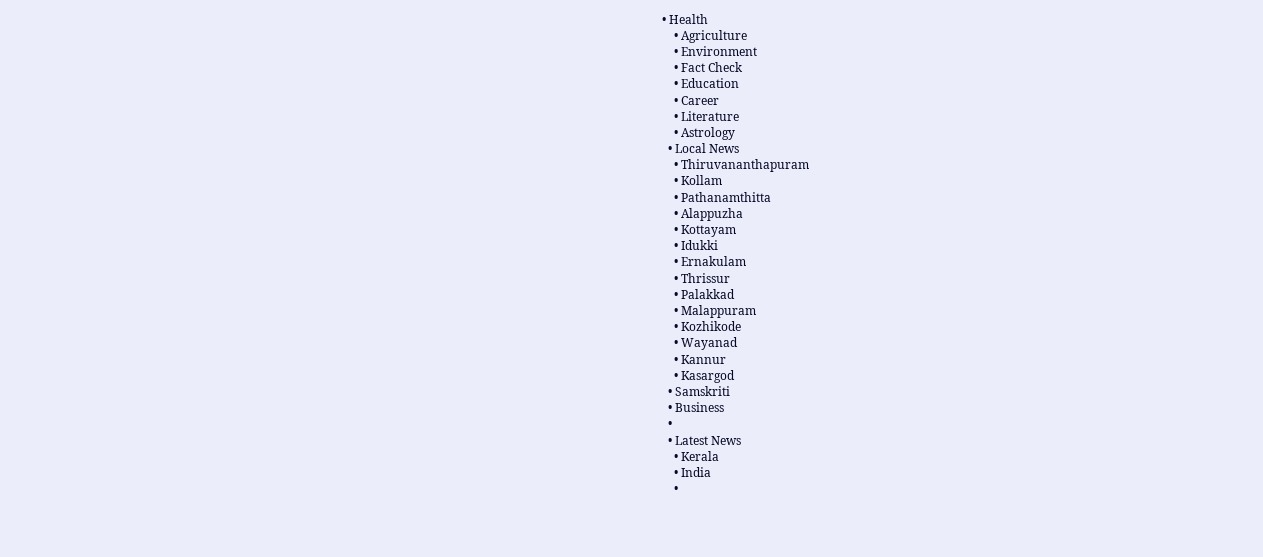• Health
    • Agriculture
    • Environment
    • Fact Check
    • Education
    • Career
    • Literature
    • Astrology
  • Local News
    • Thiruvananthapuram
    • Kollam
    • Pathanamthitta
    • Alappuzha
    • Kottayam
    • Idukki
    • Ernakulam
    • Thrissur
    • Palakkad
    • Malappuram
    • Kozhikode
    • Wayanad
    • Kannur
    • Kasargod
  • Samskriti
  • Business
  •
  • Latest News
    • Kerala
    • India
    •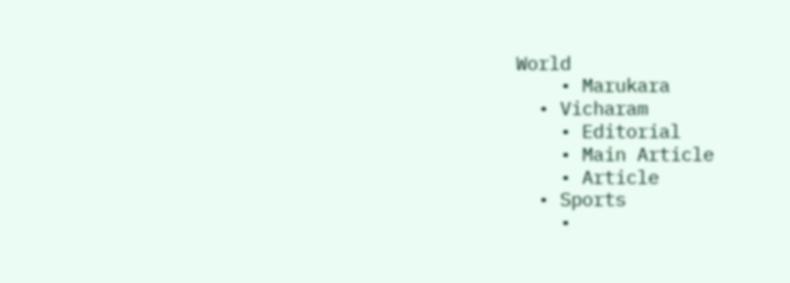World
    • Marukara
  • Vicharam
    • Editorial
    • Main Article
    • Article
  • Sports
    •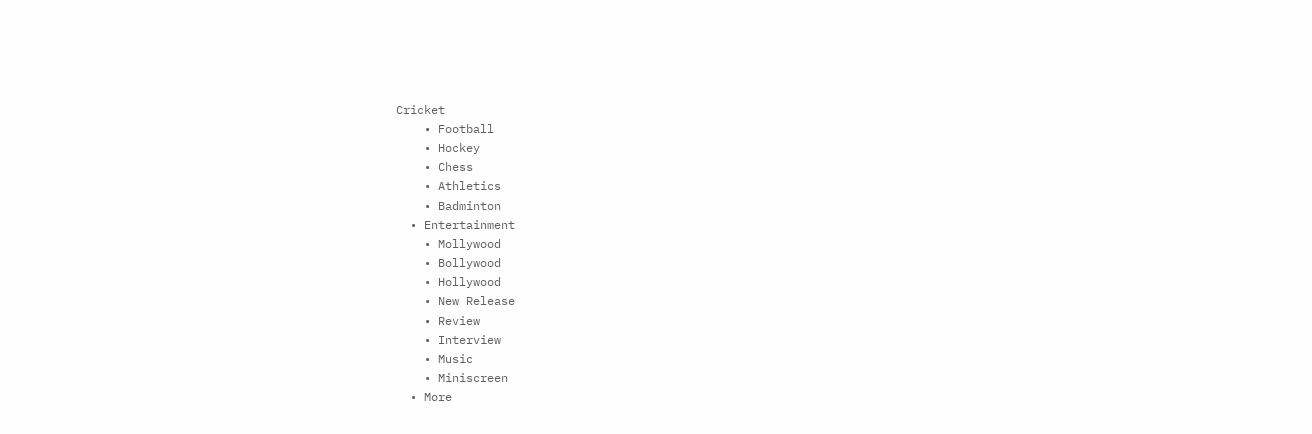Cricket
    • Football
    • Hockey
    • Chess
    • Athletics
    • Badminton
  • Entertainment
    • Mollywood
    • Bollywood
    • Hollywood
    • New Release
    • Review
    • Interview
    • Music
    • Miniscreen
  • More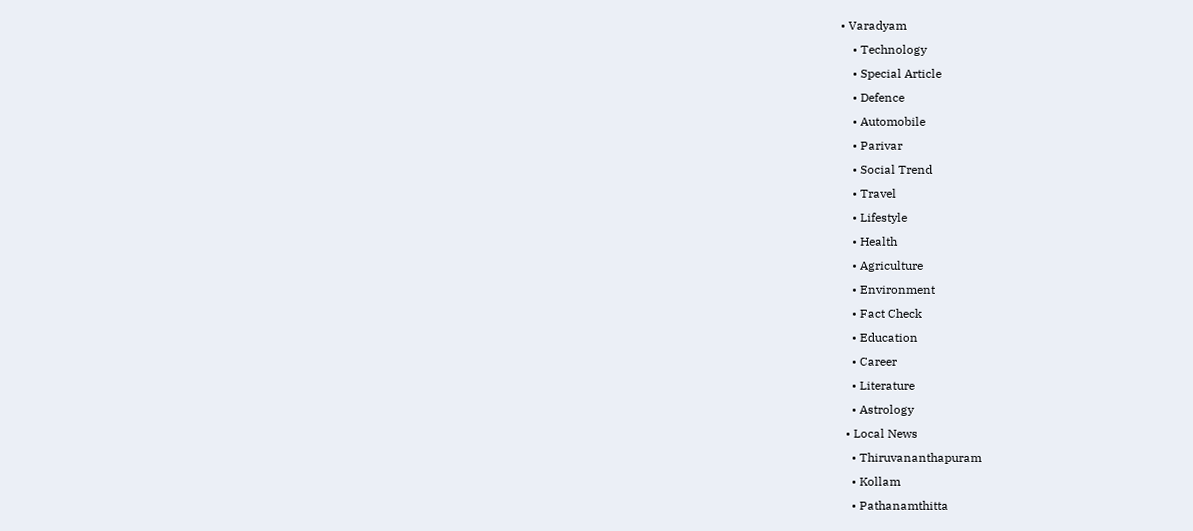• Varadyam
    • Technology
    • Special Article
    • Defence
    • Automobile
    • Parivar
    • Social Trend
    • Travel
    • Lifestyle
    • Health
    • Agriculture
    • Environment
    • Fact Check
    • Education
    • Career
    • Literature
    • Astrology
  • Local News
    • Thiruvananthapuram
    • Kollam
    • Pathanamthitta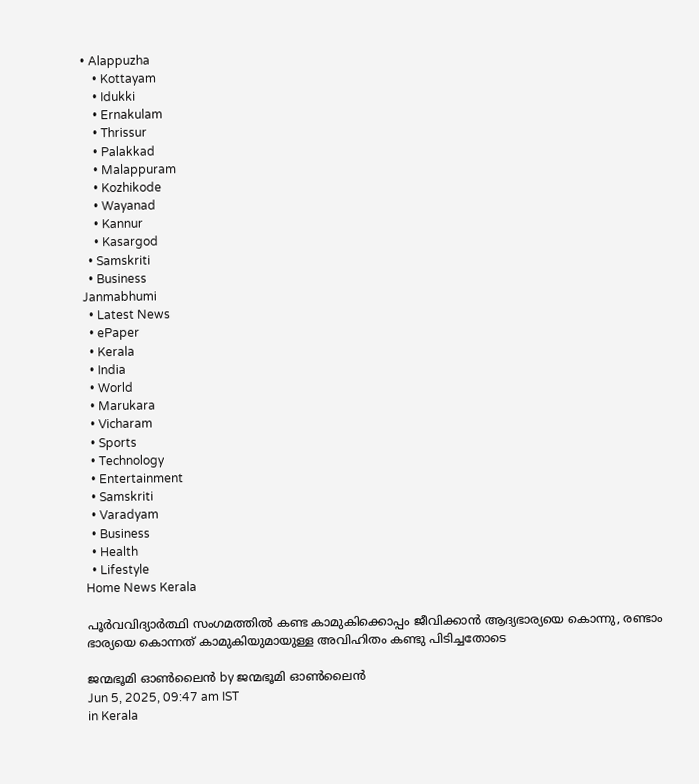• Alappuzha
    • Kottayam
    • Idukki
    • Ernakulam
    • Thrissur
    • Palakkad
    • Malappuram
    • Kozhikode
    • Wayanad
    • Kannur
    • Kasargod
  • Samskriti
  • Business
Janmabhumi
  • Latest News
  • ePaper
  • Kerala
  • India
  • World
  • Marukara
  • Vicharam
  • Sports
  • Technology
  • Entertainment
  • Samskriti
  • Varadyam
  • Business
  • Health
  • Lifestyle
Home News Kerala

പൂർവവിദ്യാര്‍ത്ഥി സംഗമത്തിൽ കണ്ട കാമുകിക്കൊപ്പം ജീവിക്കാൻ ആദ്യഭാര്യയെ കൊന്നു, രണ്ടാം ഭാര്യയെ കൊന്നത് കാമുകിയുമായുള്ള അവിഹിതം കണ്ടു പിടിച്ചതോടെ

ജന്മഭൂമി ഓണ്‍ലൈന്‍ by ജന്മഭൂമി ഓണ്‍ലൈന്‍
Jun 5, 2025, 09:47 am IST
in Kerala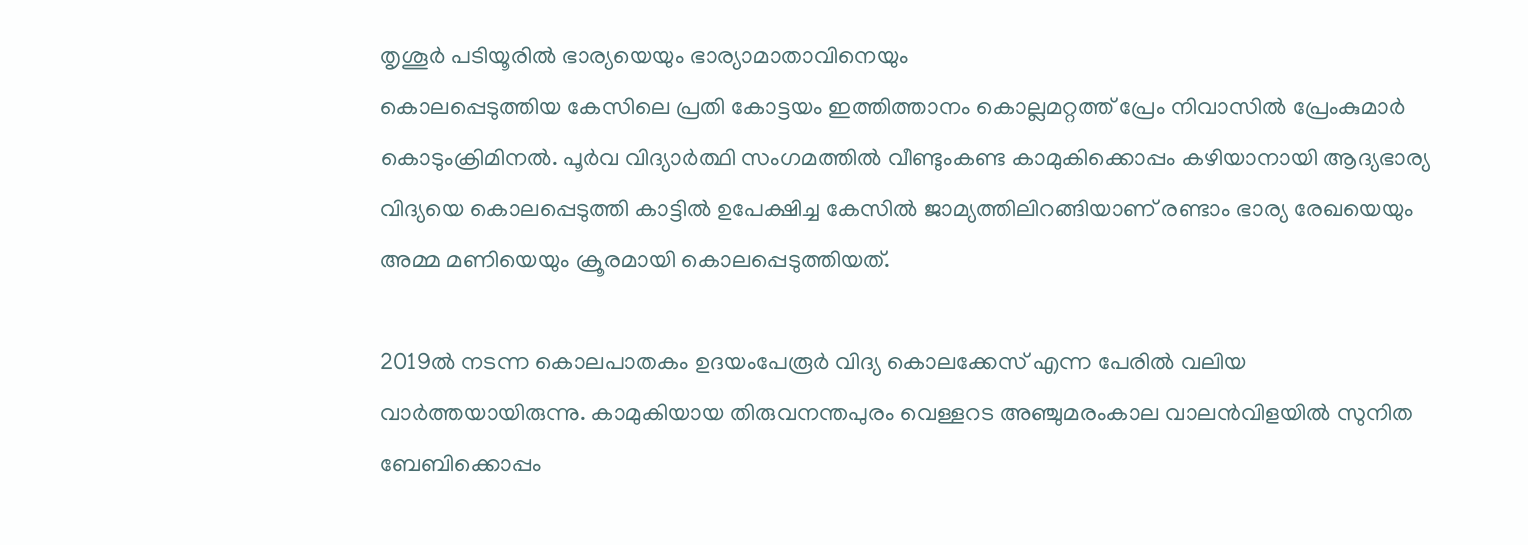തൃശൂർ പടിയൂരിൽ ഭാര്യയെയും ഭാര്യാമാതാവിനെയും
കൊലപ്പെടുത്തിയ കേസിലെ പ്രതി കോട്ടയം ഇത്തിത്താനം കൊല്ലമറ്റത്ത് പ്രേം നിവാസിൽ പ്രേംകുമാർ കൊടുംക്രിമിനൽ‌. പൂർ‌വ വിദ്യാര്‍ത്ഥി സംഗമത്തിൽ വീണ്ടുംകണ്ട കാമുകിക്കൊപ്പം കഴിയാനായി ആദ്യഭാര്യ വിദ്യയെ കൊലപ്പെടുത്തി കാട്ടിൽ ഉപേക്ഷിച്ച കേസിൽ ജാമ്യത്തിലിറങ്ങിയാണ് രണ്ടാം ഭാര്യ രേഖയെയും അമ്മ മണിയെയും ക്രൂരമായി കൊലപ്പെടുത്തിയത്.

2019ൽ നടന്ന കൊലപാതകം ഉദയംപേരൂർ വിദ്യ കൊലക്കേസ് എന്ന പേരിൽ വലിയ വാർത്തയായിരുന്നു. കാമുകിയായ തിരുവനന്തപുരം വെള്ളറട അഞ്ചുമരംകാല വാലൻവിളയിൽ സുനിത ബേബിക്കൊപ്പം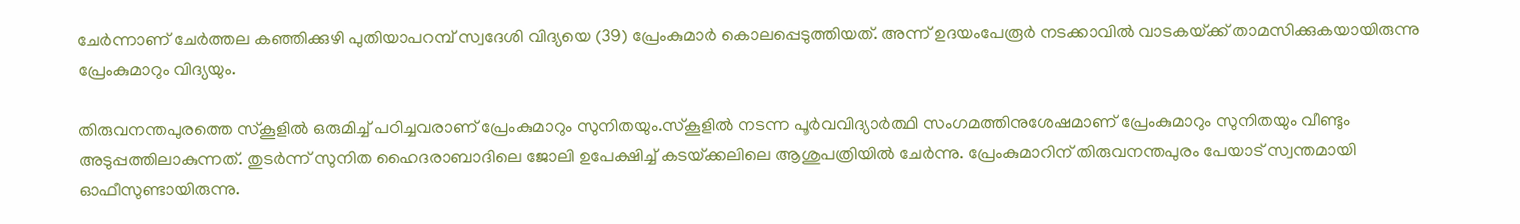ചേർന്നാണ് ചേർത്തല കഞ്ഞിക്കുഴി പുതിയാപറമ്പ് സ്വദേശി വിദ്യയെ (39) പ്രേംകുമാർ കൊലപ്പെടുത്തിയത്. അന്ന് ഉദയംപേരൂർ നടക്കാവിൽ വാടകയ്‌ക്ക് താമസിക്കുകയായിരുന്നു പ്രേംകുമാറും വിദ്യയും.

തിരുവനന്തപുരത്തെ സ്‌കൂളിൽ ഒരുമിച്ച് പഠിച്ചവരാണ് പ്രേംകുമാറും സുനിതയും.സ്‌കൂളിൽ നടന്ന പൂർ‌വവിദ്യാർത്ഥി സംഗമത്തിനുശേഷമാണ് പ്രേംകുമാറും സുനിതയും വീണ്ടും അടുപ്പത്തിലാകുന്നത്. തുടർന്ന് സുനിത ഹൈദരാബാദിലെ ജോലി ഉപേക്ഷിച്ച് കടയ്‌ക്കലിലെ ആശുപത്രിയിൽ ചേർന്നു. പ്രേംകുമാറിന് തിരുവനന്തപുരം പേയാട് സ്വന്തമായി ഓഫീസുണ്ടായിരുന്നു.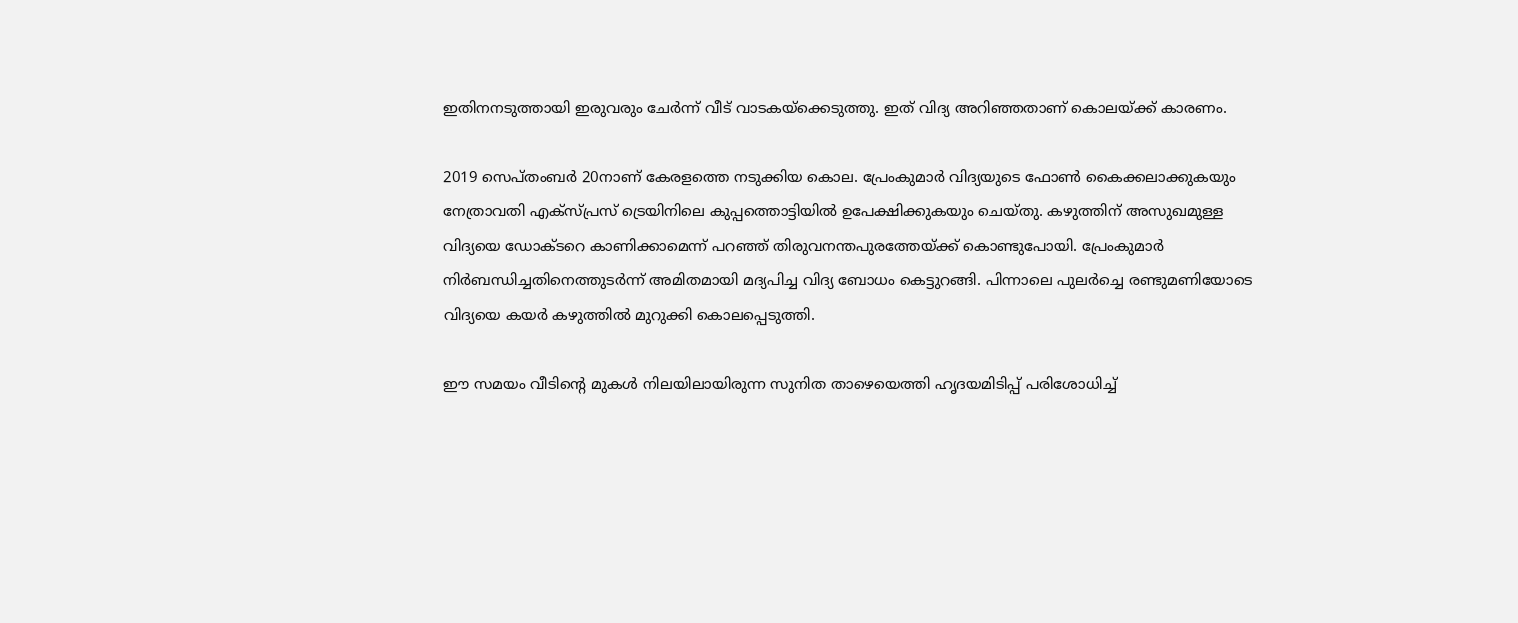ഇതിനനടുത്തായി ഇരുവരും ചേർ‌ന്ന് വീട് വാടകയ്‌ക്കെടുത്തു. ഇത് വിദ്യ അറിഞ്ഞതാണ് കൊലയ്‌ക്ക് കാരണം.

2019 സെപ്തംബ‌ർ 20നാണ് കേരളത്തെ നടുക്കിയ കൊല. പ്രേംകുമാർ വിദ്യയുടെ ഫോൺ കൈക്കലാക്കുകയും നേത്രാവതി എക്‌സ്‌പ്രസ് ട്രെയിനിലെ കുപ്പത്തൊട്ടിയിൽ ഉപേക്ഷിക്കുകയും ചെയ്തു. കഴുത്തിന് അസുഖമുള്ള വിദ്യയെ ഡോക്‌ടറെ കാണിക്കാമെന്ന് പറഞ്ഞ് തിരുവനന്തപുരത്തേയ്‌ക്ക് കൊണ്ടുപോയി. പ്രേംകുമാർ നിർബന്ധിച്ചതിനെത്തുടർന്ന് അമിതമായി മദ്യപിച്ച വിദ്യ ബോധം കെട്ടുറങ്ങി. പിന്നാലെ പുലർച്ചെ രണ്ടുമണിയോടെ വിദ്യയെ കയർ കഴുത്തിൽ മുറുക്കി കൊലപ്പെടുത്തി.

ഈ സമയം വീടിന്റെ മുകൾ നിലയിലായിരുന്ന സുനിത താഴെയെത്തി ഹൃദയമിടിപ്പ് പരിശോധിച്ച്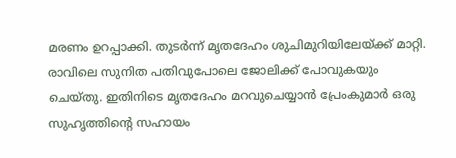മരണം ഉറപ്പാക്കി. തുടർന്ന് മൃതദേഹം ശുചിമുറിയിലേയ്‌ക്ക് മാറ്റി. രാവിലെ സുനിത പതിവുപോലെ ജോലിക്ക് പോവുകയും ചെയ്തു. ഇതിനിടെ മൃതദേഹം മറവുചെയ്യാൻ പ്രേംകുമാർ ഒരു സുഹൃത്തിന്റെ സഹായം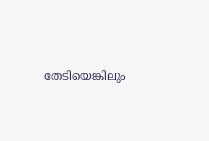തേടിയെങ്കിലും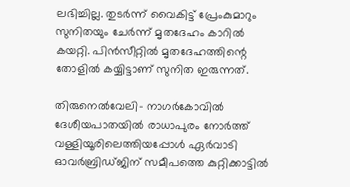ലഭിച്ചില്ല. തുടർന്ന് വൈകിട്ട് പ്രേംകുമാറും സുനിതയും ചേർന്ന് മൃതദേഹം കാറിൽ കയറ്റി. പിൻസീറ്റിൽ മൃതദേഹത്തിന്റെ തോളിൽ കയ്യിട്ടാണ് സുനിത ഇരുന്നത്.

തിരുനെൽവേലി- നാഗർകോവിൽ ദേശീയപാതയിൽ രാധാപുരം നോർത്ത് വള്ളിയൂരിലെത്തിയപ്പോൾ ഏർവാടി ഓവർബ്രിഡ്‌ജിന് സമീപത്തെ കുറ്റിക്കാട്ടിൽ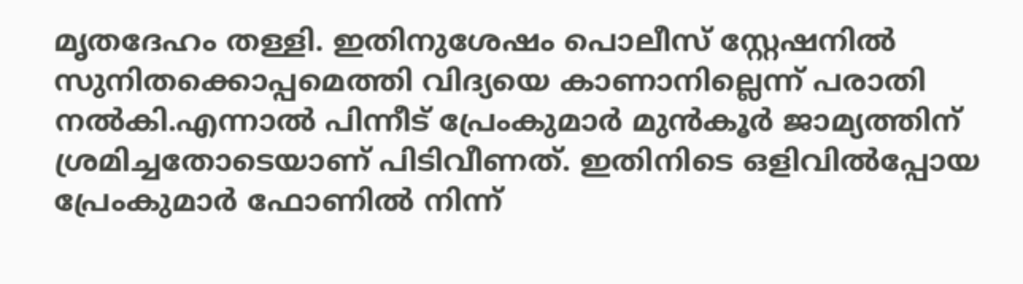മൃതദേഹം തള്ളി. ഇതിനുശേഷം പൊലീസ് സ്റ്റേഷനിൽ സുനിതക്കൊപ്പമെത്തി വിദ്യയെ കാണാനില്ലെന്ന് പരാതി നൽകി.എന്നാൽ പിന്നീട് പ്രേംകുമാർ മുൻകൂർ ജാമ്യത്തിന് ശ്രമിച്ചതോടെയാണ് പിടിവീണത്. ഇതിനിടെ ഒളിവിൽപ്പോയ പ്രേംകുമാർ ഫോണിൽ നിന്ന്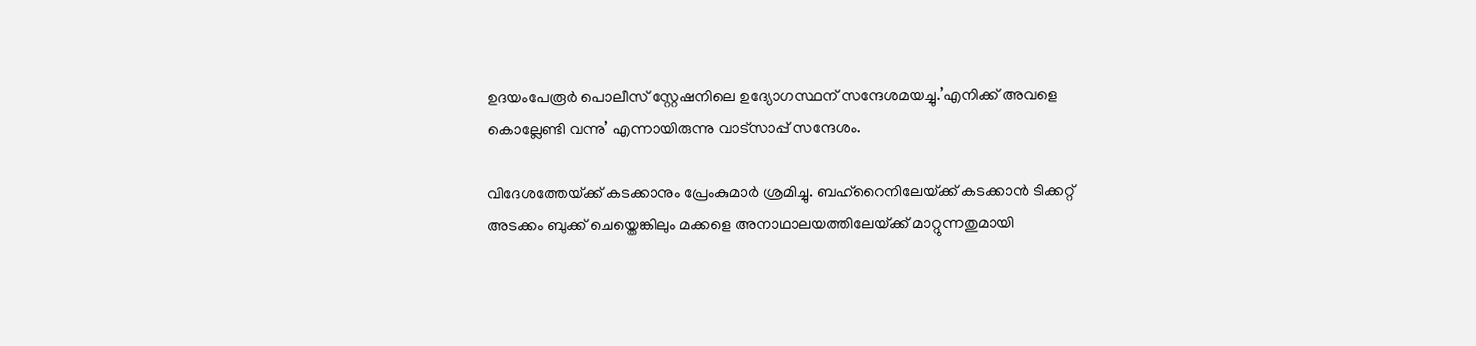ഉദയംപേരൂർ പൊലീസ് സ്റ്റേഷനിലെ ഉദ്യോഗസ്ഥന് സന്ദേശമയച്ചു.’എനിക്ക് അവളെ കൊല്ലേണ്ടി വന്നു’ എന്നായിരുന്നു വാട്‌സാപ്പ് സന്ദേശം.

വിദേശത്തേയ്‌ക്ക് കടക്കാനും പ്രേംകുമാർ ശ്രമിച്ചു. ബഹ്‌റൈനിലേയ്‌ക്ക് കടക്കാൻ ടിക്കറ്റ് അടക്കം ബുക്ക് ചെയ്തെങ്കിലും മക്കളെ അനാഥാലയത്തിലേയ്‌ക്ക് മാറ്റുന്നതുമായി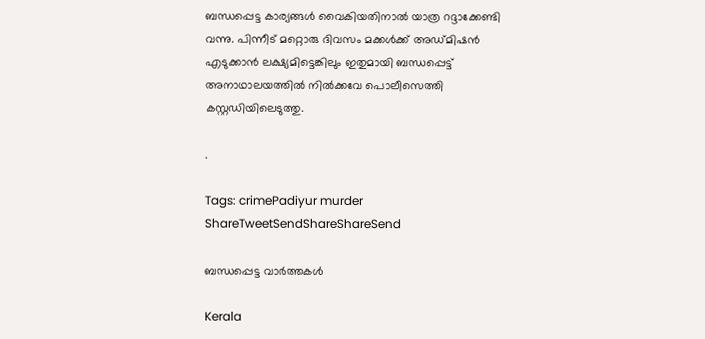ബന്ധപ്പെട്ട കാര്യങ്ങൾ വൈകിയതിനാൽ യാത്ര റദ്ദാക്കേണ്ടി വന്നു. പിന്നീട് മറ്റൊരു ദിവസം മക്കൾക്ക് അഡ്‌മിഷൻ എടുക്കാൻ ലക്ഷ്യമിട്ടെങ്കിലും ഇതുമായി ബന്ധപ്പെട്ട് അനാഥാലയത്തിൽ നിൽക്കവേ പൊലീസെത്തി കസ്റ്റഡിയിലെടുത്തു.

.

Tags: crimePadiyur murder
ShareTweetSendShareShareSend

ബന്ധപ്പെട്ട വാര്‍ത്തകള്‍

Kerala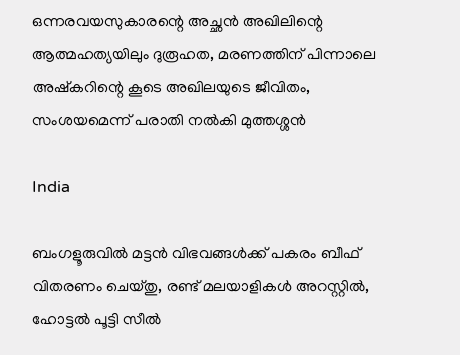ഒന്നരവയസുകാരന്റെ അച്ഛൻ അഖിലിന്റെ ആത്മഹത്യയിലും ദുരൂഹത, മരണത്തിന് പിന്നാലെ അഷ്കറിന്റെ കൂടെ അഖിലയുടെ ജീവിതം, സംശയമെന്ന് പരാതി നൽകി മുത്തശ്ശൻ

India

ബംഗളൂരുവിൽ മട്ടൻ വിഭവങ്ങൾക്ക് പകരം ബീഫ് വിതരണം ചെയ്തു, രണ്ട് മലയാളികൾ അറസ്റ്റിൽ, ഹോട്ടൽ പൂട്ടി സീൽ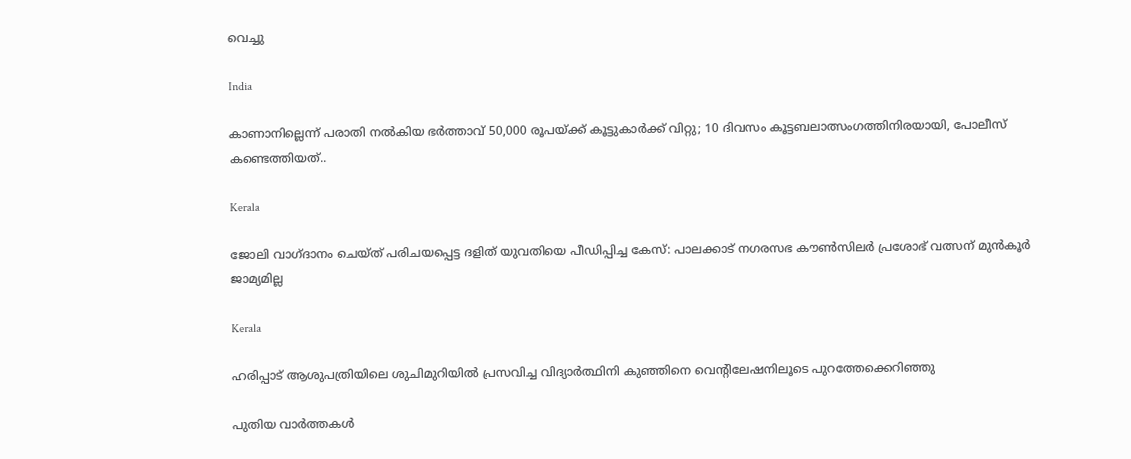വെച്ചു

India

കാണാനില്ലെന്ന് പരാതി നൽകിയ ഭർത്താവ് 50,000 രൂപയ്‌ക്ക് കൂട്ടുകാർക്ക് വിറ്റു; 10 ദിവസം കൂട്ടബലാത്സംഗത്തിനിരയായി, പോലീസ് കണ്ടെത്തിയത്..

Kerala

ജോലി വാഗ്ദാനം ചെയ്ത് പരിചയപ്പെട്ട ദളിത് യുവതിയെ പീഡിപ്പിച്ച കേസ്: പാലക്കാട് നഗരസഭ കൗണ്‍സിലര്‍ പ്രശോഭ് വത്സന് മുന്‍കൂര്‍ ജാമ്യമില്ല

Kerala

ഹരിപ്പാട് ആശുപത്രിയിലെ ശുചിമുറിയിൽ പ്രസവിച്ച വിദ്യാർത്ഥിനി കുഞ്ഞിനെ വെൻ്റിലേഷനിലൂടെ പുറത്തേക്കെറിഞ്ഞു

പുതിയ വാര്‍ത്തകള്‍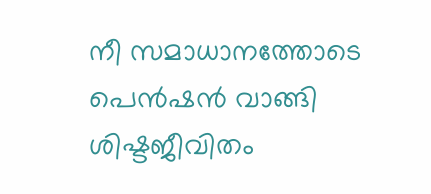നീ സമാധാനത്തോടെ പെൻഷൻ വാങ്ങി ശിഷ്ടജീവിതം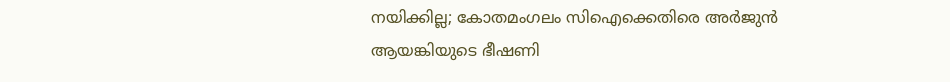നയിക്കില്ല; കോതമംഗലം സിഐക്കെതിരെ അർജുൻ ആയങ്കിയുടെ ഭീഷണി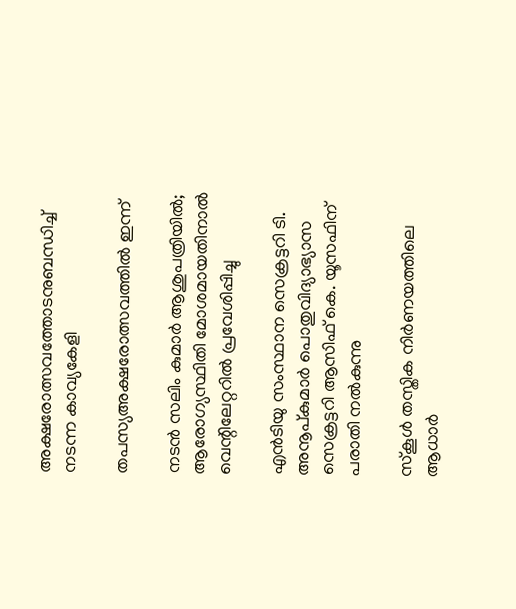അക്ഷരോത്സവത്തോടനുബന്ധിച്ച് നടന്ന കാവ്യകേളി

തപസ്യഅക്ഷരോത്സവത്തില്‍ ഇന്ന്

നടൻ സലിം കുമാർ ആശുപത്രിയിൽ; ആരോഗ്യസ്ഥിതി മോശമായതിനാൽ വെന്റിലേറ്ററിൽ പ്രവേശിപ്പിച്ചു

എന്‍ടിയു സംസ്ഥാന സെക്രട്ടറി ടി. അനൂപ്കുമാര്‍ പൊതുവിദ്യാഭ്യാസ സെക്രട്ടറി ആസിഫ് കെ. യൂസഫിന് പരാതി നല്‍കുന്നു

സ്‌കൂള്‍ തസ്തിക നിര്‍ണയത്തിലെ ആധാര്‍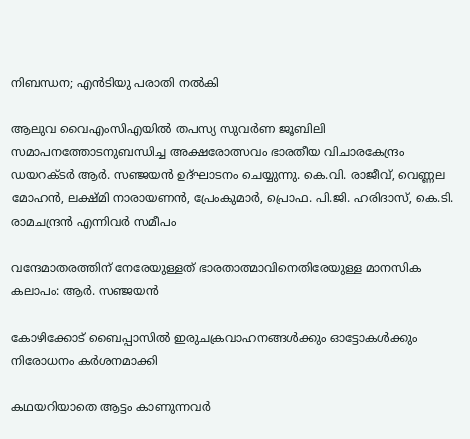നിബന്ധന; എന്‍ടിയു പരാതി നല്‍കി

ആലുവ വൈഎംസിഎയില്‍ തപസ്യ സുവര്‍ണ ജൂബിലി സമാപനത്തോടനുബന്ധിച്ച അക്ഷരോത്സവം ഭാരതീയ വിചാരകേന്ദ്രം ഡയറക്ടര്‍ ആര്‍. സഞ്ജയന്‍ ഉദ്ഘാടനം ചെയ്യുന്നു. കെ.വി. രാജീവ്, വെണ്ണല മോഹന്‍, ലക്ഷ്മി നാരായണന്‍, പ്രേംകുമാര്‍, പ്രൊഫ. പി.ജി. ഹരിദാസ്, കെ.ടി. രാമചന്ദ്രന്‍ എന്നിവര്‍ സമീപം

വന്ദേമാതരത്തിന് നേരേയുള്ളത് ഭാരതാത്മാവിനെതിരേയുള്ള മാനസിക കലാപം: ആര്‍. സഞ്ജയന്‍

കോഴിക്കോട് ബൈപ്പാസിൽ ഇരുചക്രവാഹനങ്ങൾക്കും ഓട്ടോകൾക്കും നിരോധനം കര്‍ശനമാക്കി

കഥയറിയാതെ ആട്ടം കാണുന്നവര്‍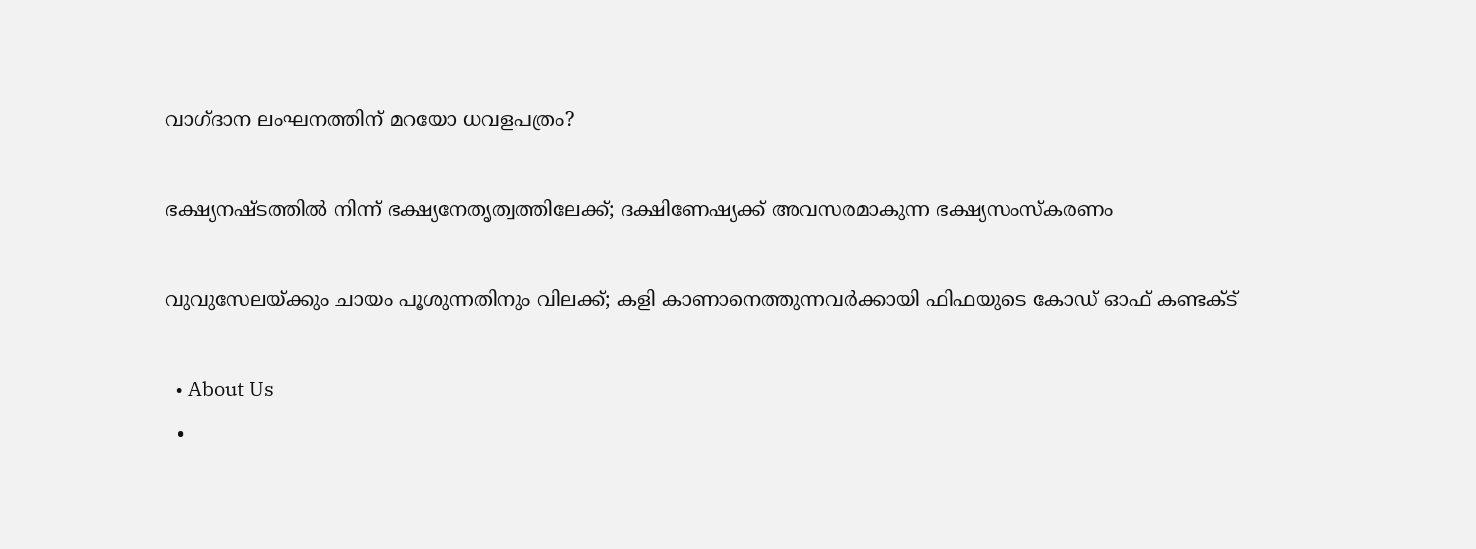വാഗ്ദാന ലംഘനത്തിന് മറയോ ധവളപത്രം?

ഭക്ഷ്യനഷ്ടത്തില്‍ നിന്ന് ഭക്ഷ്യനേതൃത്വത്തിലേക്ക്; ദക്ഷിണേഷ്യക്ക് അവസരമാകുന്ന ഭക്ഷ്യസംസ്‌കരണം

വുവുസേലയ്‌ക്കും ചായം പൂശുന്നതിനും വിലക്ക്; കളി കാണാനെത്തുന്നവര്‍ക്കായി ഫിഫയുടെ കോഡ് ഓഫ് കണ്ടക്ട്

  • About Us
  •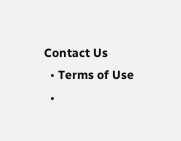Contact Us
  • Terms of Use
  •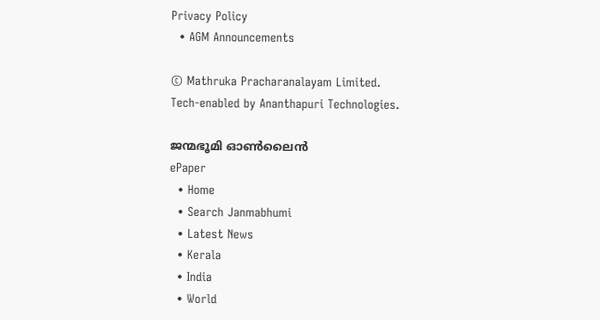Privacy Policy
  • AGM Announcements

© Mathruka Pracharanalayam Limited.
Tech-enabled by Ananthapuri Technologies.

ജന്മഭൂമി ഓണ്‍ലൈന്‍
ePaper
  • Home
  • Search Janmabhumi
  • Latest News
  • Kerala
  • India
  • World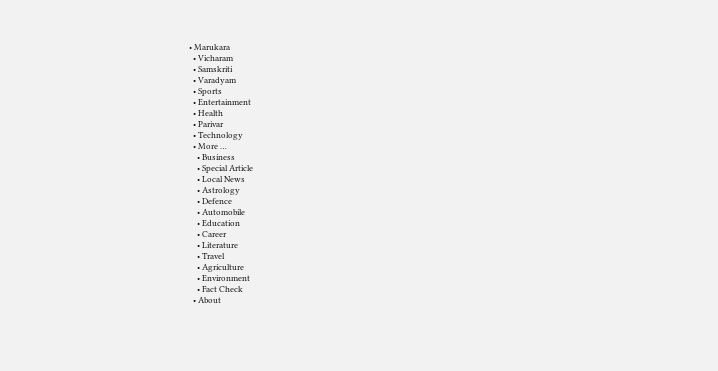• Marukara
  • Vicharam
  • Samskriti
  • Varadyam
  • Sports
  • Entertainment
  • Health
  • Parivar
  • Technology
  • More …
    • Business
    • Special Article
    • Local News
    • Astrology
    • Defence
    • Automobile
    • Education
    • Career
    • Literature
    • Travel
    • Agriculture
    • Environment
    • Fact Check
  • About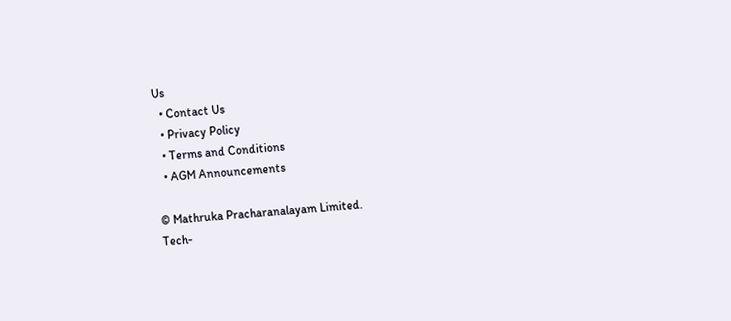Us
  • Contact Us
  • Privacy Policy
  • Terms and Conditions
  • AGM Announcements

© Mathruka Pracharanalayam Limited.
Tech-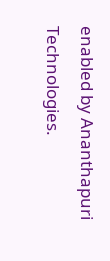enabled by Ananthapuri Technologies.